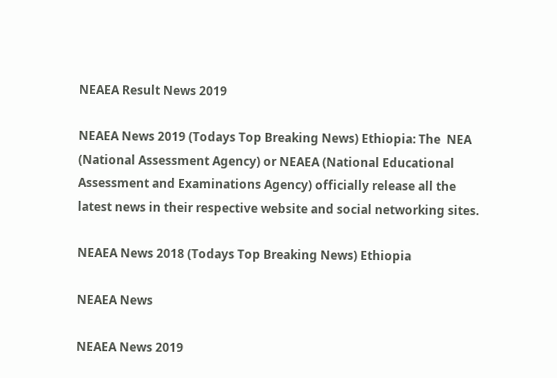NEAEA Result News 2019

NEAEA News 2019 (Todays Top Breaking News) Ethiopia: The  NEA (National Assessment Agency) or NEAEA (National Educational Assessment and Examinations Agency) officially release all the latest news in their respective website and social networking sites.

NEAEA News 2018 (Todays Top Breaking News) Ethiopia

NEAEA News

NEAEA News 2019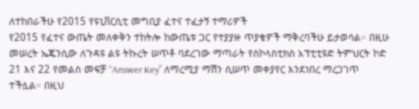ለተከበራችሁ የ2015 የዩኒቨርሲቲ መግቢያ ፈተና ተፈታኝ ተማሪዎች
የ2015 የፈተና ውጤት መለቀቅን ተከትሎ ከውጤቱ ጋር የተያያዙ ጥያቄዎች ማቅረባችሁ ይታወሳል። በዚሁ መሠረት ኤጄንሲው ለጉዳዩ ልዩ ትኩረት ሠጥቶ ባደረገው ማጣራት የስኮላስቲክስ አፕቲቲዩድ ትምህርት ኮድ 21 እና 22 የመልስ መፍቻ “Answer Key” ለማረሚያ ማሽን ሲሠጥ መቀያየር እንደነበረ ማረጋገጥ ተችሏል። በዚህ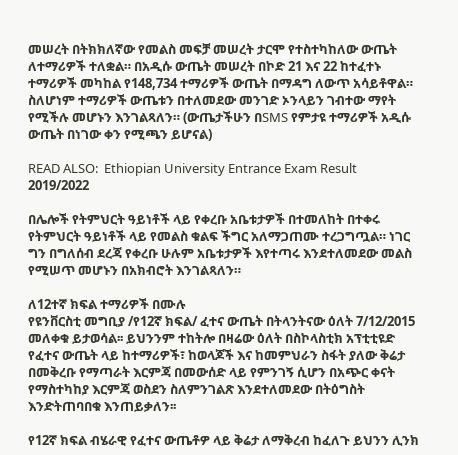መሠረት በትክክለኛው የመልስ መፍቻ መሠረት ታርሞ የተስተካከለው ውጤት ለተማሪዎች ተለቋል። በአዲሱ ውጤት መሠረት በኮድ 21 እና 22 ከተፈተኑ ተማሪዎች መካከል የ148,734 ተማሪዎች ውጤት በማዳግ ለውጥ አሳይቶዋል። ስለሆነም ተማሪዎች ውጤቱን በተለመደው መንገድ ኦንላይን ገብተው ማየት የሚችሉ መሆኑን እንገልጻለን። (ውጤታችሁን በSMS የምታዩ ተማሪዎች አዲሱ ውጤት በነገው ቀን የሚጫን ይሆናል)

READ ALSO:  Ethiopian University Entrance Exam Result 2019/2022

በሌሎች የትምህርት ዓይነቶች ላይ የቀረቡ አቤቱታዎች በተመለከት በተቀሩ የትምህርት ዓይነቶች ላይ የመልስ ቁልፍ ችግር አለማጋጠሙ ተረጋግጧል። ነገር ግን በግለሰብ ደረጃ የቀረቡ ሁሉም አቤቱታዎች እየተጣሩ እንደተለመደው መልስ የሚሠጥ መሆኑን በአክብሮት እንገልጻለን።

ለ12ተኛ ክፍል ተማሪዎች በሙሉ
የዩንቨርስቲ መግቢያ /የ12ኛ ክፍል/ ፈተና ውጤት በትላንትናው ዕለት 7/12/2015 መለቀቁ ይታወሳል፡፡ ይህንንም ተከትሎ በዛሬው ዕለት በስኮላስቲክ አፕቲቲዩድ የፈተና ውጤት ላይ ከተማሪዎች፣ ከወላጆች እና ከመምህራን ስፋት ያለው ቅሬታ በመቅረቡ የማጣራት እርምጃ በመውሰድ ላይ የምንገኝ ሲሆን በአጭር ቀናት የማስተካከያ እርምጃ ወስደን ስለምንገልጽ እንደተለመደው በትዕግስት እንድትጠባበቁ እንጠይቃለን፡፡

የ12ኛ ክፍል ብሄራዊ የፈተና ውጤቶዎ ላይ ቅሬታ ለማቅረብ ከፈለጉ ይህንን ሊንክ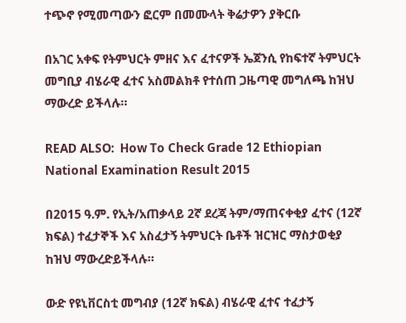ተጭኖ የሚመጣውን ፎርም በመሙላት ቅሬታዎን ያቅርቡ

በአገር አቀፍ የትምህርት ምዘና እና ፈተናዎች ኤጀንሲ የከፍተኛ ትምህርት መግቢያ ብሄራዊ ፈተና አስመልክቶ የተሰጠ ጋዜጣዊ መግለጫ ከዝህ ማውረድ ይችላሉ።

READ ALSO:  How To Check Grade 12 Ethiopian National Examination Result 2015

በ2015 ዓ.ም. የኢት/አጠቃላይ 2ኛ ደረጃ ትም/ማጠናቀቂያ ፈተና (12ኛ ክፍል) ተፈታኞች እና አስፈታኝ ትምህርት ቤቶች ዝርዝር ማስታወቂያ ከዝህ ማውረድይችላሉ።

ውድ የዩኒቨርስቲ መግብያ (12ኛ ክፍል) ብሄራዊ ፈተና ተፈታኝ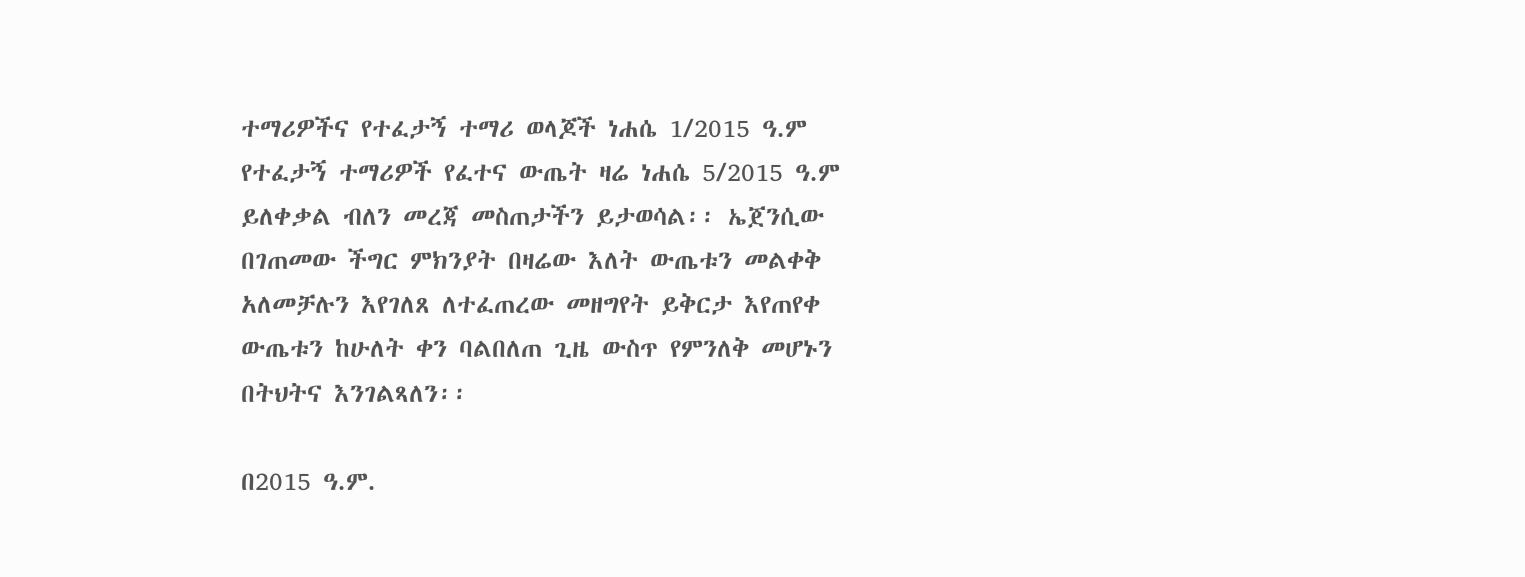ተማሪዎችና የተፈታኝ ተማሪ ወላጆች ነሐሴ 1/2015 ዓ.ም የተፈታኝ ተማሪዎች የፈተና ውጤት ዛሬ ነሐሴ 5/2015 ዓ.ም ይለቀቃል ብለን መረጃ መስጠታችን ይታወሳል፡፡ ኤጀንሲው በገጠመው ችግር ምክንያት በዛሬው እለት ውጤቱን መልቀቅ አለመቻሉን እየገለጸ ለተፈጠረው መዘግየት ይቅርታ እየጠየቀ ውጤቱን ከሁለት ቀን ባልበለጠ ጊዜ ውስጥ የምንለቅ መሆኑን በትህትና እንገልጻለን፡፡

በ2015 ዓ.ም.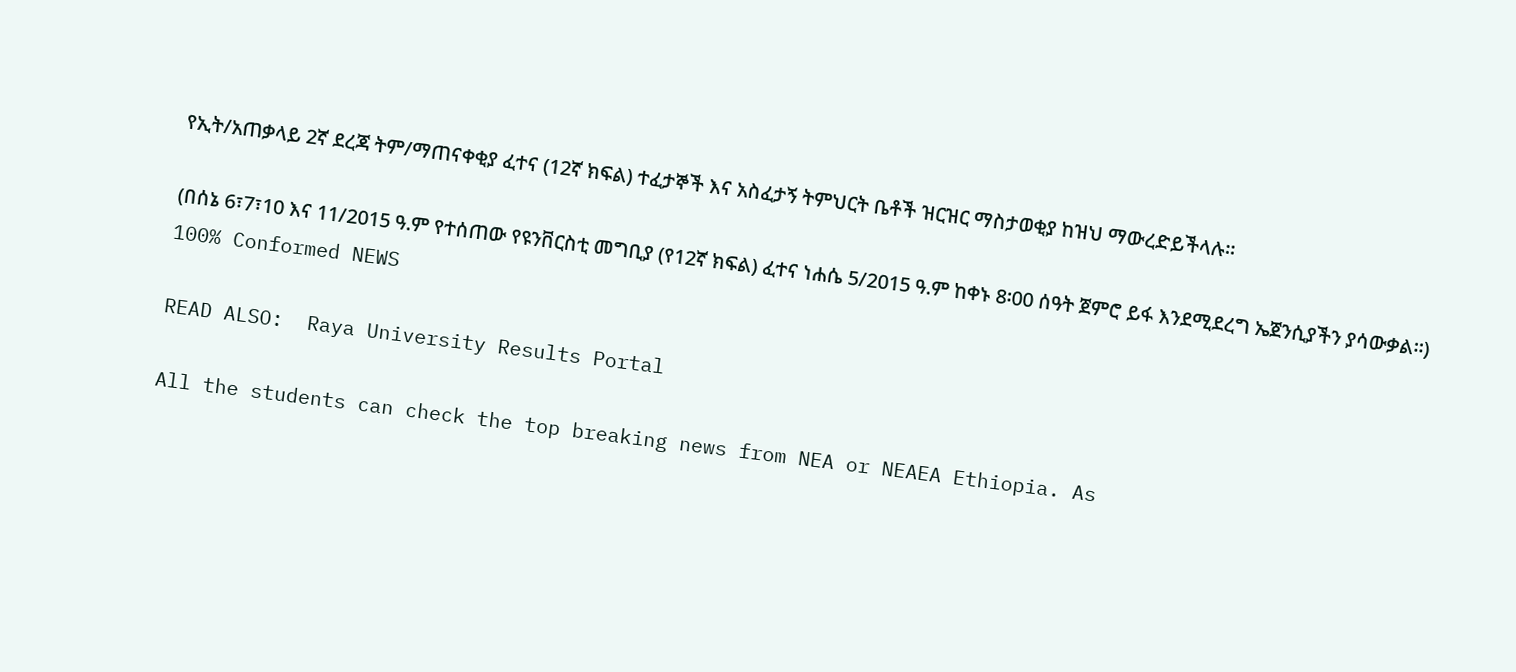የኢት/አጠቃላይ 2ኛ ደረጃ ትም/ማጠናቀቂያ ፈተና (12ኛ ክፍል) ተፈታኞች እና አስፈታኝ ትምህርት ቤቶች ዝርዝር ማስታወቂያ ከዝህ ማውረድይችላሉ።

(በሰኔ 6፣7፣10 እና 11/2015 ዓ.ም የተሰጠው የዩንቨርስቲ መግቢያ (የ12ኛ ክፍል) ፈተና ነሐሴ 5/2015 ዓ.ም ከቀኑ 8፡00 ሰዓት ጀምሮ ይፋ እንደሚደረግ ኤጀንሲያችን ያሳውቃል፡፡)
100% Conformed NEWS

READ ALSO:  Raya University Results Portal

All the students can check the top breaking news from NEA or NEAEA Ethiopia. As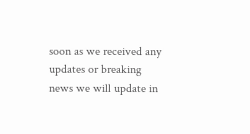soon as we received any updates or breaking news we will update in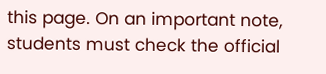this page. On an important note, students must check the official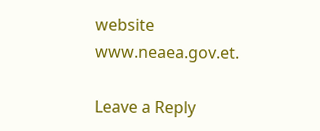website www.neaea.gov.et.

Leave a Reply